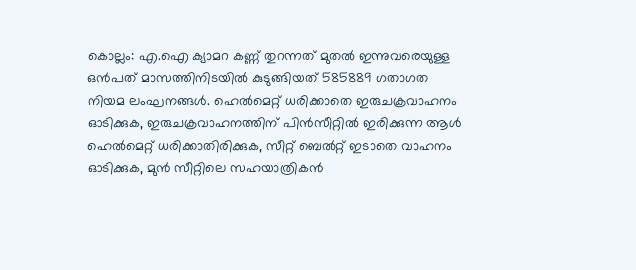കൊല്ലം: എ.ഐ ക്യാമറ കണ്ണ് തുറന്നത് മുതൽ ഇന്നുവരെയുള്ള ഒൻപത് മാസത്തിനിടയിൽ കുടുങ്ങിയത് 585889 ഗതാഗത നിയമ ലംഘനങ്ങൾ. ഹെൽമെറ്റ് ധരിക്കാതെ ഇരുചക്രവാഹനം ഓടിക്കുക, ഇരുചക്രവാഹനത്തിന് പിൻസീറ്റിൽ ഇരിക്കുന്ന ആൾ ഹെൽമെറ്റ് ധരിക്കാതിരിക്കുക, സീറ്റ് ബെൽറ്റ് ഇടാതെ വാഹനം ഓടിക്കുക, മുൻ സീറ്റിലെ സഹയാത്രികൻ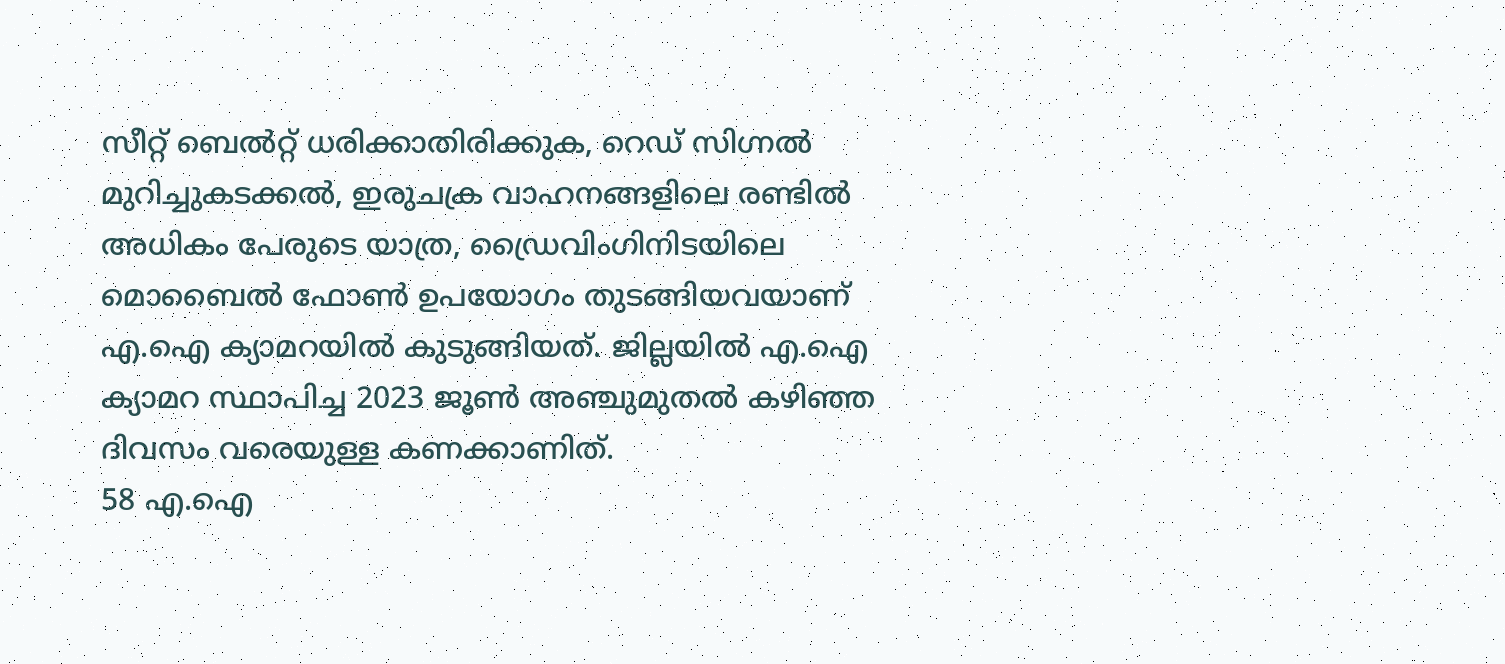സീറ്റ് ബെൽറ്റ് ധരിക്കാതിരിക്കുക, റെഡ് സിഗ്നൽ മുറിച്ചുകടക്കൽ, ഇരുചക്ര വാഹനങ്ങളിലെ രണ്ടിൽ അധികം പേരുടെ യാത്ര, ഡ്രൈവിംഗിനിടയിലെ മൊബൈൽ ഫോൺ ഉപയോഗം തുടങ്ങിയവയാണ് എ.ഐ ക്യാമറയിൽ കുടുങ്ങിയത്. ജില്ലയിൽ എ.ഐ ക്യാമറ സ്ഥാപിച്ച 2023 ജൂൺ അഞ്ചുമുതൽ കഴിഞ്ഞ ദിവസം വരെയുള്ള കണക്കാണിത്.
58 എ.ഐ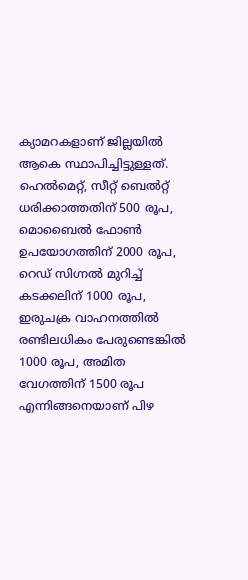ക്യാമറകളാണ് ജില്ലയിൽ ആകെ സ്ഥാപിച്ചിട്ടുള്ളത്. ഹെൽമെറ്റ്, സീറ്റ് ബെൽറ്റ് ധരിക്കാത്തതിന് 500 രൂപ, മൊബൈൽ ഫോൺ ഉപയോഗത്തിന് 2000 രൂപ, റെഡ് സിഗ്നൽ മുറിച്ച് കടക്കലിന് 1000 രൂപ, ഇരുചക്ര വാഹനത്തിൽ രണ്ടിലധികം പേരുണ്ടെങ്കിൽ 1000 രൂപ, അമിത വേഗത്തിന് 1500 രൂപ എന്നിങ്ങനെയാണ് പിഴ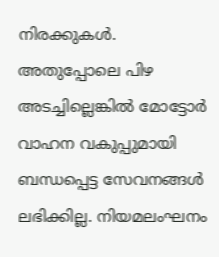നിരക്കുകൾ. അതുപ്പോലെ പിഴ അടച്ചില്ലെങ്കിൽ മോട്ടോർ വാഹന വകുപ്പുമായി ബന്ധപ്പെട്ട സേവനങ്ങൾ ലഭിക്കില്ല. നിയമലംഘനം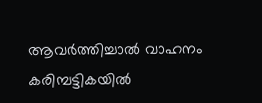ആവർത്തിച്ചാൽ വാഹനം കരിമ്പട്ടികയിൽ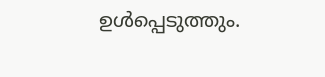ഉൾപ്പെടുത്തും.